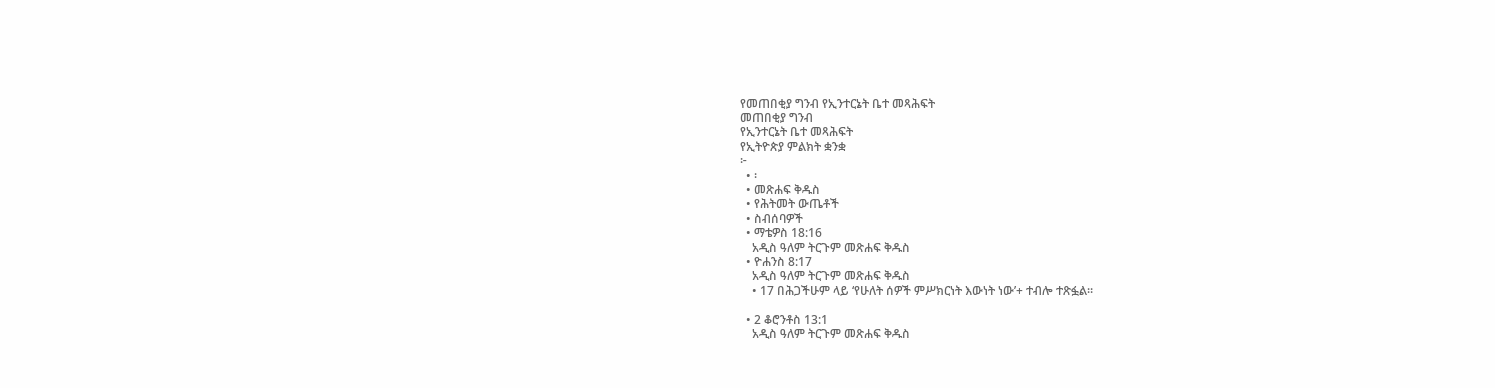የመጠበቂያ ግንብ የኢንተርኔት ቤተ መጻሕፍት
መጠበቂያ ግንብ
የኢንተርኔት ቤተ መጻሕፍት
የኢትዮጵያ ምልክት ቋንቋ
፦
  • ፡
  • መጽሐፍ ቅዱስ
  • የሕትመት ውጤቶች
  • ስብሰባዎች
  • ማቴዎስ 18:16
    አዲስ ዓለም ትርጉም መጽሐፍ ቅዱስ
  • ዮሐንስ 8:17
    አዲስ ዓለም ትርጉም መጽሐፍ ቅዱስ
    • 17 በሕጋችሁም ላይ ‘የሁለት ሰዎች ምሥክርነት እውነት ነው’+ ተብሎ ተጽፏል።

  • 2 ቆሮንቶስ 13:1
    አዲስ ዓለም ትርጉም መጽሐፍ ቅዱስ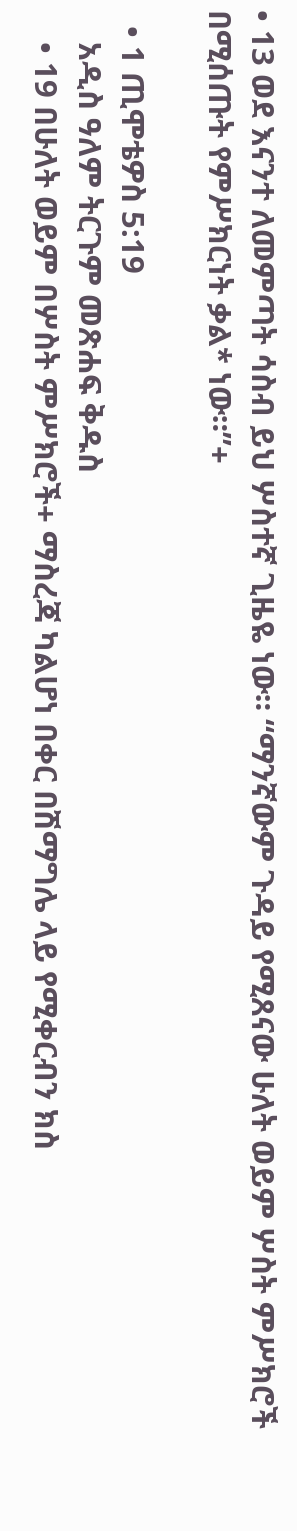• 13 ወደ እናንተ ለመምጣት ሳስብ ይህ ሦስተኛ ጊዜዬ ነው። “ማንኛውም ጉዳይ የሚጸናው ሁለት ወይም ሦስት ምሥክሮች በሚሰጡት የምሥክርነት ቃል* ነው።”+

  • 1 ጢሞቴዎስ 5:19
    አዲስ ዓለም ትርጉም መጽሐፍ ቅዱስ
    • 19 በሁለት ወይም በሦስት ምሥክሮች+ ማስረጃ ካልሆነ በቀር በሽማግሌ ላይ የሚቀርብን ክስ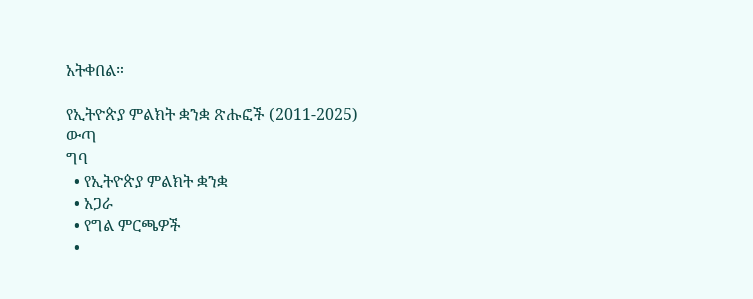አትቀበል።

የኢትዮጵያ ምልክት ቋንቋ ጽሑፎች (2011-2025)
ውጣ
ግባ
  • የኢትዮጵያ ምልክት ቋንቋ
  • አጋራ
  • የግል ምርጫዎች
  •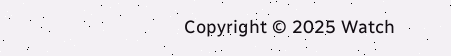Copyright © 2025 Watch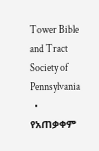Tower Bible and Tract Society of Pennsylvania
  • የአጠቃቀም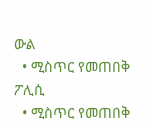ውል
  • ሚስጥር የመጠበቅ ፖሊሲ
  • ሚስጥር የመጠበቅ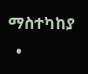ማስተካከያ
  •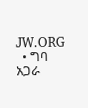JW.ORG
  • ግባ
አጋራ